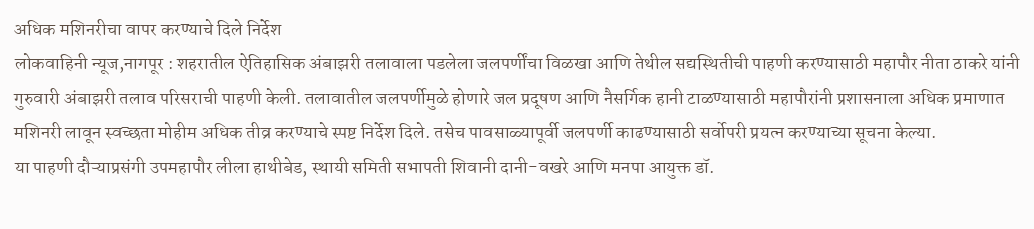अधिक मशिनरीचा वापर करण्याचे दिले निर्देश
लोकवाहिनी न्यूज,नागपूर : शहरातील ऐतिहासिक अंबाझरी तलावाला पडलेला जलपर्णींचा विळखा आणि तेथील सद्यस्थितीची पाहणी करण्यासाठी महापौर नीता ठाकरे यांनी गुरुवारी अंबाझरी तलाव परिसराची पाहणी केली. तलावातील जलपर्णीमुळे होणारे जल प्रदूषण आणि नैसर्गिक हानी टाळण्यासाठी महापौरांनी प्रशासनाला अधिक प्रमाणात मशिनरी लावून स्वच्छता मोहीम अधिक तीव्र करण्याचे स्पष्ट निर्देश दिले. तसेच पावसाळ्यापूर्वी जलपर्णी काढण्यासाठी सर्वोपरी प्रयत्न करण्याच्या सूचना केल्या.
या पाहणी दौऱ्याप्रसंगी उपमहापौर लीला हाथीबेड, स्थायी समिती सभापती शिवानी दानी-वखरे आणि मनपा आयुक्त डॉ.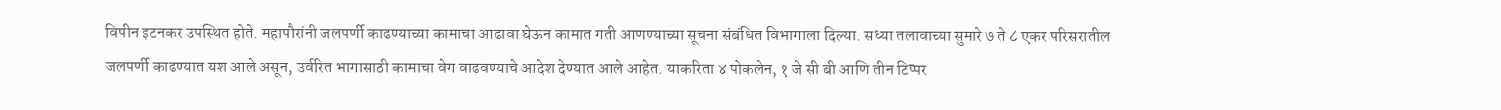विपीन इटनकर उपस्थित होते. महापौरांनी जलपर्णी काढण्याच्या कामाचा आढावा घेऊन कामात गती आणण्याच्या सूचना संबंधित विभागाला दिल्या. सध्या तलावाच्या सुमारे ७ ते ८ एकर परिसरातील जलपर्णी काढण्यात यश आले असून, उर्वरित भागासाठी कामाचा वेग वाढवण्याचे आदेश देण्यात आले आहेत. याकरिता ४ पोकलेन, १ जे सी बी आणि तीन टिप्पर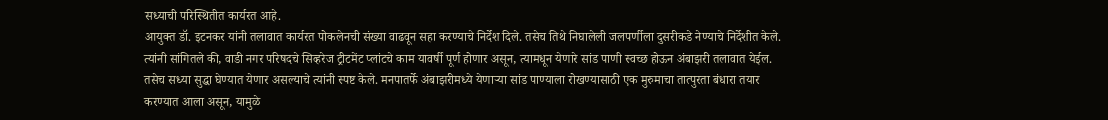सध्याची परिस्थितीत कार्यरत आहे.
आयुक्त डॉ. इटनकर यांनी तलावात कार्यरत पोकलेनची संख्या वाढवून सहा करण्याचे निर्देश दिले. तसेच तिथे निघालेली जलपर्णीला दुसरीकडे नेण्याचे निर्देशीत केले. त्यांनी सांगितले की, वाडी नगर परिषदचे सिव्हरेज ट्रीटमेंट प्लांटचे काम यावर्षी पूर्ण होणार असून, त्यामधून येणारे सांड पाणी स्वच्छ होऊन अंबाझरी तलावात येईल. तसेच सध्या सुद्धा घेण्यात येणार असल्याचे त्यांनी स्पष्ट केले. मनपातर्फे अंबाझरीमध्ये येणाऱ्या सांड पाण्याला रोखण्यासाठी एक मुरुमाचा तात्पुरता बंधारा तयार करण्यात आला असून, यामुळे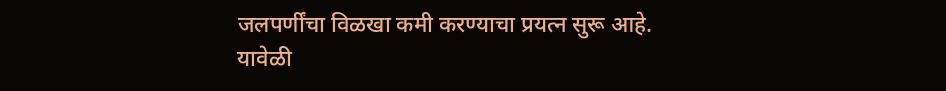जलपर्णींचा विळखा कमी करण्याचा प्रयत्न सुरू आहे.
यावेळी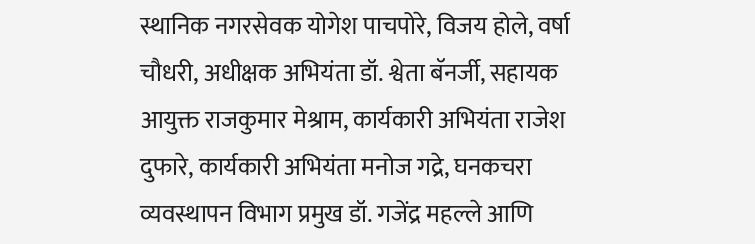स्थानिक नगरसेवक योगेश पाचपोरे, विजय होले, वर्षा चौधरी, अधीक्षक अभियंता डॉ. श्वेता बॅनर्जी, सहायक आयुक्त राजकुमार मेश्राम, कार्यकारी अभियंता राजेश दुफारे, कार्यकारी अभियंता मनोज गद्रे, घनकचरा व्यवस्थापन विभाग प्रमुख डॉ. गजेंद्र महल्ले आणि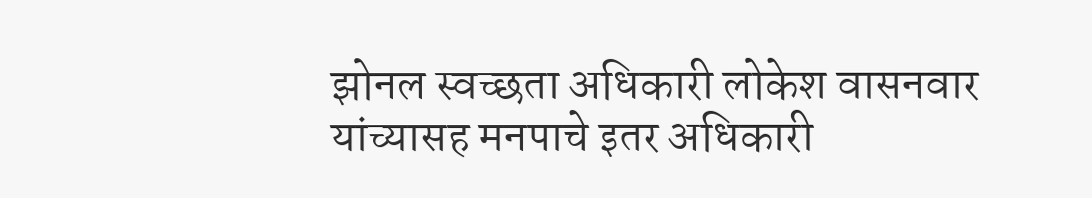झोनल स्वच्छता अधिकारी लोकेश वासनवार यांच्यासह मनपाचे इतर अधिकारी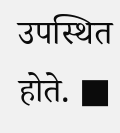उपस्थित होते. ■